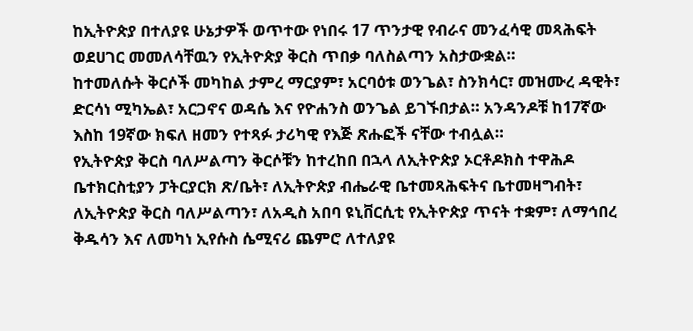ከኢትዮጵያ በተለያዩ ሁኔታዎች ወጥተው የነበሩ 17 ጥንታዊ የብራና መንፈሳዊ መጻሕፍት ወደሀገር መመለሳቸዉን የኢትዮጵያ ቅርስ ጥበቃ ባለስልጣን አስታውቋል።
ከተመለሱት ቅርሶች መካከል ታምረ ማርያም፣ አርባዕቱ ወንጌል፣ ስንክሳር፣ መዝሙረ ዳዊት፣ ድርሳነ ሚካኤል፣ አርጋኖና ወዳሴ እና የዮሐንስ ወንጌል ይገኙበታል። አንዳንዶቹ ከ17ኛው እስከ 19ኛው ክፍለ ዘመን የተጻፉ ታሪካዊ የእጅ ጽሑፎች ናቸው ተብሏል።
የኢትዮጵያ ቅርስ ባለሥልጣን ቅርሶቹን ከተረከበ በኋላ ለኢትዮጵያ ኦርቶዶክስ ተዋሕዶ ቤተክርስቲያን ፓትርያርክ ጽ/ቤት፣ ለኢትዮጵያ ብሔራዊ ቤተመጻሕፍትና ቤተመዛግብት፣ ለኢትዮጵያ ቅርስ ባለሥልጣን፣ ለአዲስ አበባ ዩኒቨርሲቲ የኢትዮጵያ ጥናት ተቋም፣ ለማኅበረ ቅዱሳን እና ለመካነ ኢየሱስ ሴሚናሪ ጨምሮ ለተለያዩ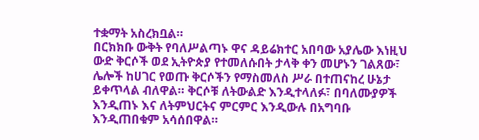ተቋማት አስረክቧል።
በርክክቡ ውቅት የባለሥልጣኑ ዋና ዳይሬክተር አበባው አያሌው እነዚህ ውድ ቅርሶች ወደ ኢትዮጵያ የተመለሱበት ታላቅ ቀን መሆኑን ገልጸው፣ ሌሎች ከሀገር የወጡ ቅርሶችን የማስመለስ ሥራ በተጠናከረ ሁኔታ ይቀጥላል ብለዋል። ቅርሶቹ ለትውልድ እንዲተላለፉ፣ በባለሙያዎች እንዲጠኑ እና ለትምህርትና ምርምር እንዲውሉ በአግባቡ እንዲጠበቁም አሳሰበዋል።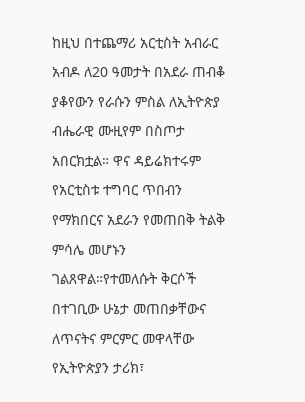ከዚህ በተጨማሪ አርቲስት አብራር አብዶ ለ20 ዓመታት በአደራ ጠብቆ ያቆየውን የራሱን ምስል ለኢትዮጵያ ብሔራዊ ሙዚየም በስጦታ አበርክቷል። ዋና ዳይሬክተሩም የአርቲስቱ ተግባር ጥበብን የማክበርና አደራን የመጠበቅ ትልቅ ምሳሌ መሆኑን ገልጸዋል።የተመለሱት ቅርሶች በተገቢው ሁኔታ መጠበቃቸውና ለጥናትና ምርምር መዋላቸው የኢትዮጵያን ታሪክ፣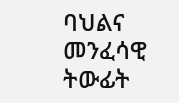ባህልና መንፈሳዊ ትውፊት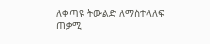ለቀጣዩ ትውልድ ለማስተላለፍ ጠቃሚ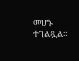መሆኑ ተገልጿል።